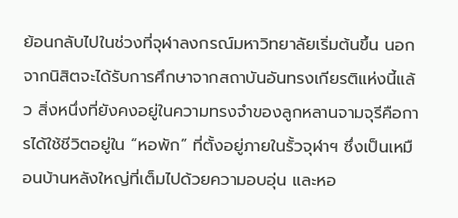ย้อนกลับไปในช่วงที่จุฬาลงกรณ์มหาวิทยาลัยเริ่มต้นขึ้น นอกจากนิสิตจะได้รับการศึกษาจากสถาบันอันทรงเกียรติแห่งนี้แล้ว สิ่งหนึ่งที่ยังคงอยู่ในความทรงจำของลูกหลานจามจุรีคือการได้ใช้ชีวิตอยู่ใน “หอพัก” ที่ตั้งอยู่ภายในรั้วจุฬาฯ ซึ่งเป็นเหมือนบ้านหลังใหญ่ที่เต็มไปด้วยความอบอุ่น และหอ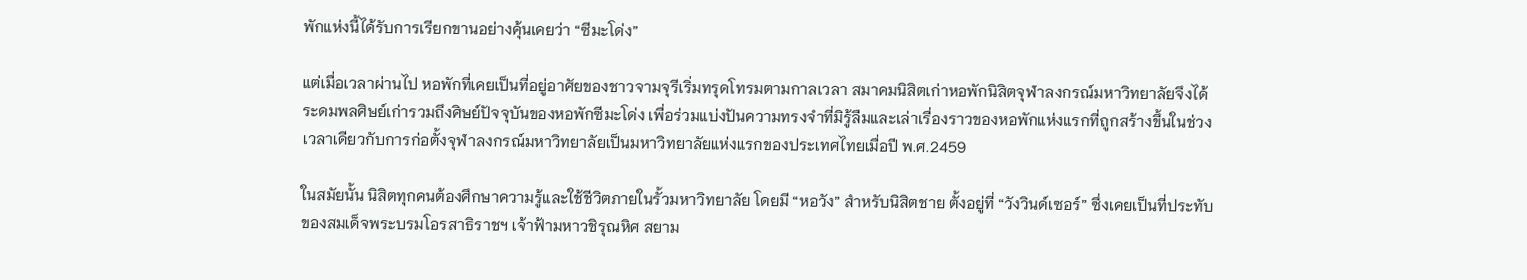พักแห่งนี้ได้รับการเรียกขานอย่างคุ้นเคยว่า “ซีมะโด่ง”

แต่เมื่อเวลาผ่านไป หอพักที่เคยเป็นที่อยู่อาศัยของชาวจามจุรีเริ่มทรุดโทรมตามกาลเวลา สมาคมนิสิตเก่าหอพักนิสิตจุฬาลงกรณ์มหาวิทยาลัยจึงได้ระดมพลศิษย์เก่ารวมถึงศิษย์ปัจจุบันของหอพักซีมะโด่ง เพื่อร่วมแบ่งปันความทรงจำที่มิรู้ลืมและเล่าเรื่องราวของหอพักแห่งแรกที่ถูกสร้างขึ้นในช่วงเวลาเดียวกับการก่อตั้งจุฬาลงกรณ์มหาวิทยาลัยเป็นมหาวิทยาลัยแห่งแรกของประเทศไทยเมื่อปี พ.ศ.2459

ในสมัยนั้น นิสิตทุกคนต้องศึกษาความรู้และใช้ชีวิตภายในรั้วมหาวิทยาลัย โดยมี “หอวัง” สำหรับนิสิตชาย ตั้งอยู่ที่ “วังวินด์เซอร์” ซึ่งเคยเป็นที่ประทับของสมเด็จพระบรมโอรสาธิราชฯ เจ้าฟ้ามหาวชิรุณหิศ สยาม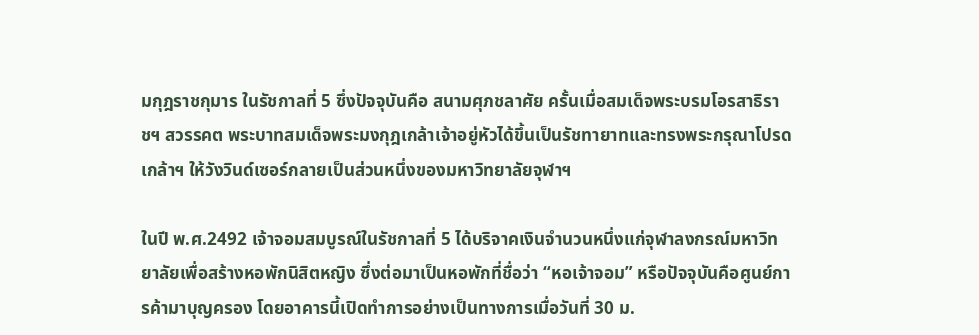มกุฎราชกุมาร ในรัชกาลที่ 5 ซึ่งปัจจุบันคือ สนามศุภชลาศัย ครั้นเมื่อสมเด็จพระบรมโอรสาธิราชฯ สวรรคต พระบาทสมเด็จพระมงกุฎเกล้าเจ้าอยู่หัวได้ขึ้นเป็นรัชทายาทและทรงพระกรุณาโปรดเกล้าฯ ให้วังวินด์เซอร์กลายเป็นส่วนหนึ่งของมหาวิทยาลัยจุฬาฯ

ในปี พ.ศ.2492 เจ้าจอมสมบูรณ์ในรัชกาลที่ 5 ได้บริจาคเงินจำนวนหนึ่งแก่จุฬาลงกรณ์มหาวิทยาลัยเพื่อสร้างหอพักนิสิตหญิง ซึ่งต่อมาเป็นหอพักที่ชื่อว่า “หอเจ้าจอม” หรือปัจจุบันคือศูนย์การค้ามาบุญครอง โดยอาคารนี้เปิดทำการอย่างเป็นทางการเมื่อวันที่ 30 ม.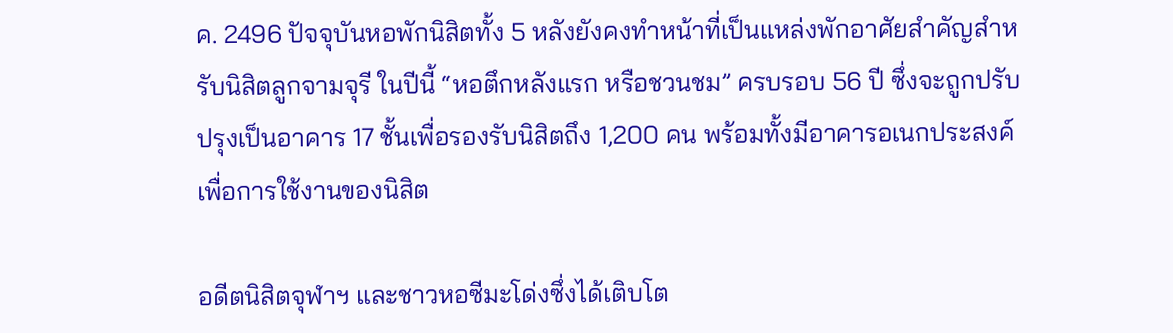ค. 2496 ปัจจุบันหอพักนิสิตทั้ง 5 หลังยังคงทำหน้าที่เป็นแหล่งพักอาศัยสำคัญสำหรับนิสิตลูกจามจุรี ในปีนี้ “หอตึกหลังแรก หรือชวนชม” ครบรอบ 56 ปี ซึ่งจะถูกปรับปรุงเป็นอาคาร 17 ชั้นเพื่อรองรับนิสิตถึง 1,200 คน พร้อมทั้งมีอาคารอเนกประสงค์เพื่อการใช้งานของนิสิต

อดีตนิสิตจุฬาฯ และชาวหอซีมะโด่งซึ่งได้เติบโต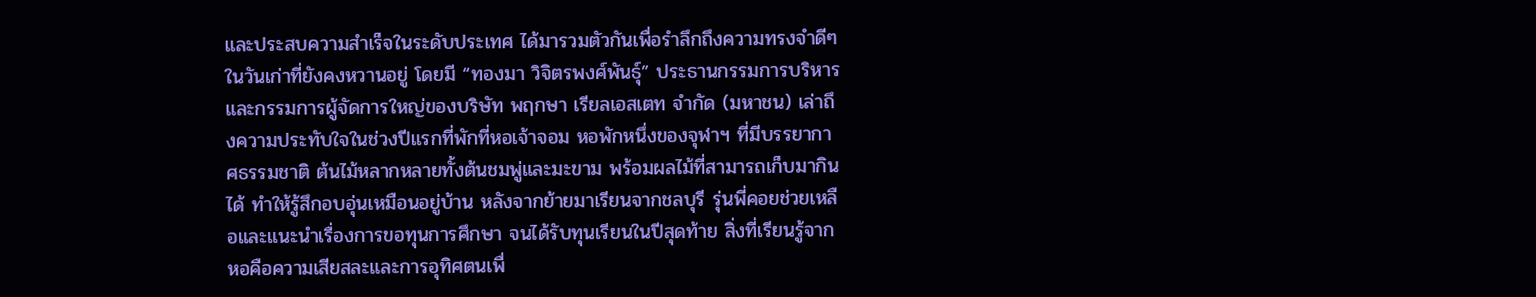และประสบความสำเร็จในระดับประเทศ ได้มารวมตัวกันเพื่อรำลึกถึงความทรงจำดีๆ ในวันเก่าที่ยังคงหวานอยู่ โดยมี “ทองมา วิจิตรพงศ์พันธุ์” ประธานกรรมการบริหารและกรรมการผู้จัดการใหญ่ของบริษัท พฤกษา เรียลเอสเตท จำกัด (มหาชน) เล่าถึงความประทับใจในช่วงปีแรกที่พักที่หอเจ้าจอม หอพักหนึ่งของจุฬาฯ ที่มีบรรยากาศธรรมชาติ ต้นไม้หลากหลายทั้งต้นชมพู่และมะขาม พร้อมผลไม้ที่สามารถเก็บมากินได้ ทำให้รู้สึกอบอุ่นเหมือนอยู่บ้าน หลังจากย้ายมาเรียนจากชลบุรี รุ่นพี่คอยช่วยเหลือและแนะนำเรื่องการขอทุนการศึกษา จนได้รับทุนเรียนในปีสุดท้าย สิ่งที่เรียนรู้จากหอคือความเสียสละและการอุทิศตนเพื่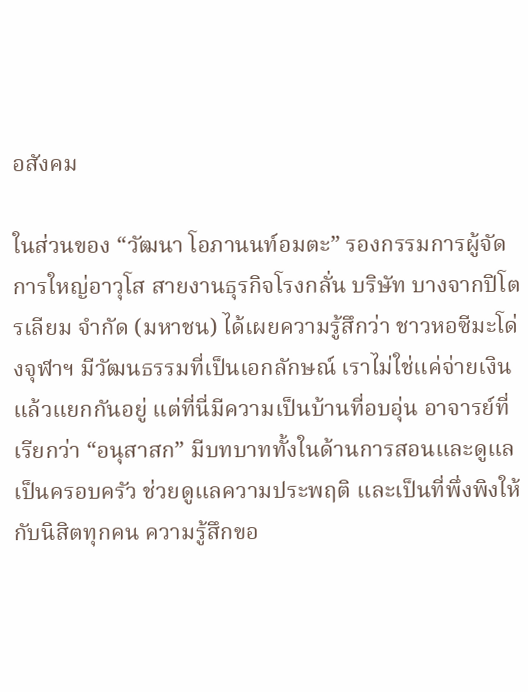อสังคม

ในส่วนของ “วัฒนา โอภานนท์อมตะ” รองกรรมการผู้จัดการใหญ่อาวุโส สายงานธุรกิจโรงกลั่น บริษัท บางจากปิโตรเลียม จำกัด (มหาชน) ได้เผยความรู้สึกว่า ชาวหอซีมะโด่งจุฬาฯ มีวัฒนธรรมที่เป็นเอกลักษณ์ เราไม่ใช่แค่จ่ายเงินแล้วแยกกันอยู่ แต่ที่นี่มีความเป็นบ้านที่อบอุ่น อาจารย์ที่เรียกว่า “อนุสาสก” มีบทบาททั้งในด้านการสอนและดูแลเป็นครอบครัว ช่วยดูแลความประพฤติ และเป็นที่พึ่งพิงให้กับนิสิตทุกคน ความรู้สึกขอ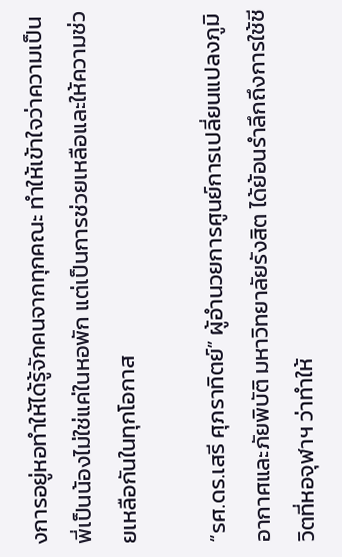งการอยู่หอทำให้ได้รู้จักคนจากทุกคณะ ทำให้เข้าใจว่าความเป็นพี่เป็นน้องไม่ใช่แค่ในหอพัก แต่เป็นการช่วยเหลือและให้ความช่วยเหลือกันในทุกโอกาส

“รศ.ดร.เสรี ศุภราทิตย์” ผู้อำนวยการศูนย์การเปลี่ยนแปลงภูมิอากาศและภัยพิบัติ มหาวิทยาลัยรังสิต ได้ย้อนรำลึกถึงการใช้ชีวิตที่หอจุฬาฯ ว่าทำให้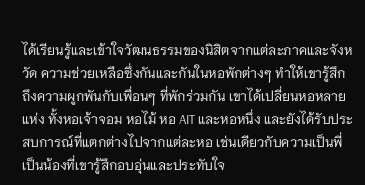ได้เรียนรู้และเข้าใจวัฒนธรรมของนิสิตจากแต่ละภาคและจังหวัด ความช่วยเหลือซึ่งกันและกันในหอพักต่างๆ ทำให้เขารู้สึกถึงความผูกพันกับเพื่อนๆ ที่พักร่วมกัน เขาได้เปลี่ยนหอหลายแห่ง ทั้งหอเจ้าจอม หอไม้ หอ AIT และหอหนึ่ง และยังได้รับประสบการณ์ที่แตกต่างไปจากแต่ละหอ เช่นเดียวกับความเป็นพี่เป็นน้องที่เขารู้สึกอบอุ่นและประทับใจ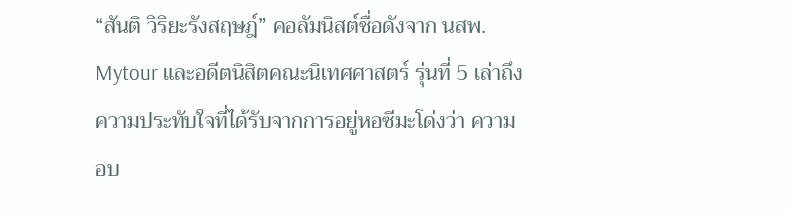“สันติ วิริยะรังสฤษฎ์” คอลัมนิสต์ชื่อดังจาก นสพ. Mytour และอดีตนิสิตคณะนิเทศศาสตร์ รุ่นที่ 5 เล่าถึงความประทับใจที่ได้รับจากการอยู่หอซีมะโด่งว่า ความอบ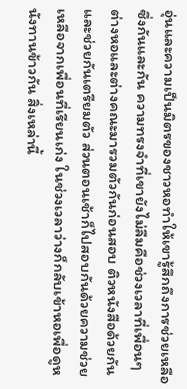อุ่นและความเป็นมิตรของชาวหอทำให้เขารู้สึกถึงการช่วยเหลือซึ่งกันและกัน ความทรงจำที่เขายังไม่ลืมคือช่วงเวลาที่เพื่อนๆ ต่างหอและต่างคณะมารวมตัวกันก่อนสอบ ติวหนังสือด้วยกันและช่วยกันเตรียมตัว ส่วนตอนเช้าก็ไปสอบกันด้วยความช่วยเหลือจากเพื่อนที่เรียนเก่ง ในช่วงเวลาว่างก็กลับเข้าหอเพื่อดูหนังทานข้าวกัน สิ่งเหล่านี้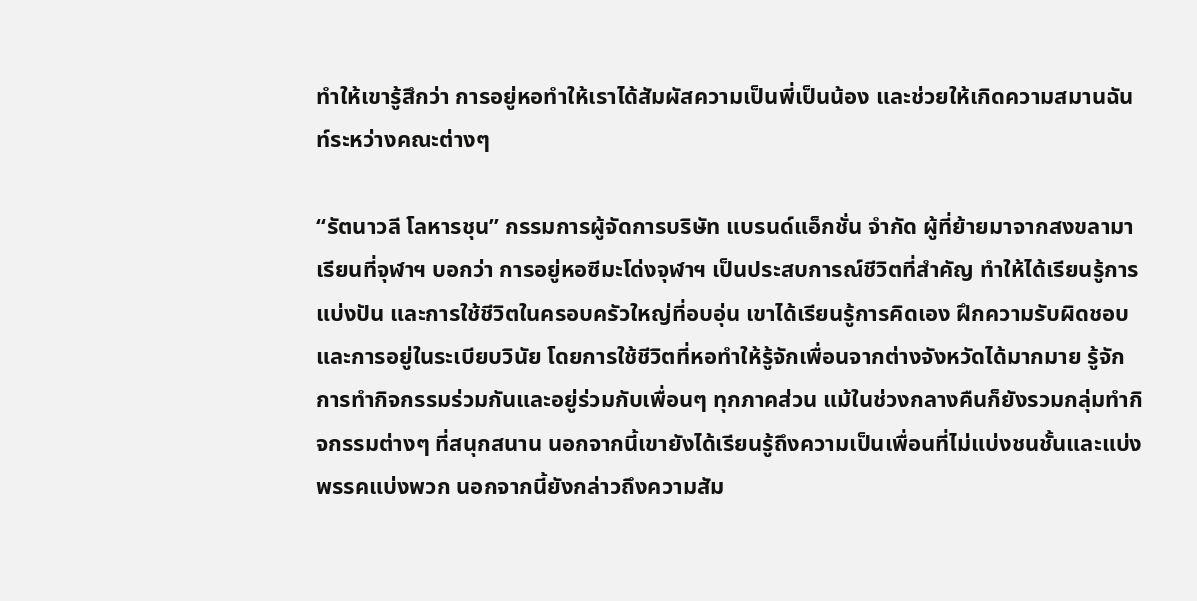ทำให้เขารู้สึกว่า การอยู่หอทำให้เราได้สัมผัสความเป็นพี่เป็นน้อง และช่วยให้เกิดความสมานฉันท์ระหว่างคณะต่างๆ

“รัตนาวลี โลหารชุน” กรรมการผู้จัดการบริษัท แบรนด์แอ็กชั่น จำกัด ผู้ที่ย้ายมาจากสงขลามาเรียนที่จุฬาฯ บอกว่า การอยู่หอซีมะโด่งจุฬาฯ เป็นประสบการณ์ชีวิตที่สำคัญ ทำให้ได้เรียนรู้การแบ่งปัน และการใช้ชีวิตในครอบครัวใหญ่ที่อบอุ่น เขาได้เรียนรู้การคิดเอง ฝึกความรับผิดชอบ และการอยู่ในระเบียบวินัย โดยการใช้ชีวิตที่หอทำให้รู้จักเพื่อนจากต่างจังหวัดได้มากมาย รู้จักการทำกิจกรรมร่วมกันและอยู่ร่วมกับเพื่อนๆ ทุกภาคส่วน แม้ในช่วงกลางคืนก็ยังรวมกลุ่มทำกิจกรรมต่างๆ ที่สนุกสนาน นอกจากนี้เขายังได้เรียนรู้ถึงความเป็นเพื่อนที่ไม่แบ่งชนชั้นและแบ่งพรรคแบ่งพวก นอกจากนี้ยังกล่าวถึงความสัม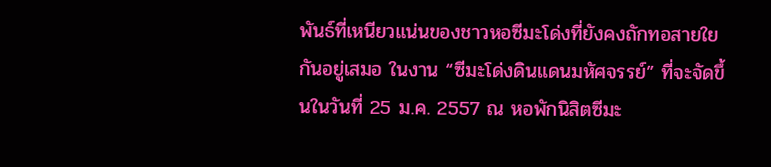พันธ์ที่เหนียวแน่นของชาวหอซีมะโด่งที่ยังคงถักทอสายใยกันอยู่เสมอ ในงาน “ซีมะโด่งดินแดนมหัศจรรย์” ที่จะจัดขึ้นในวันที่ 25 ม.ค. 2557 ณ หอพักนิสิตซีมะ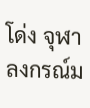โด่ง จุฬาลงกรณ์ม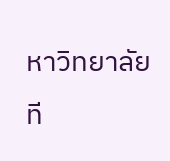หาวิทยาลัย
ที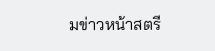มข่าวหน้าสตรี